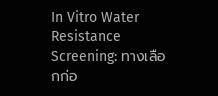In Vitro Water Resistance Screening: ทางเลือกก่อ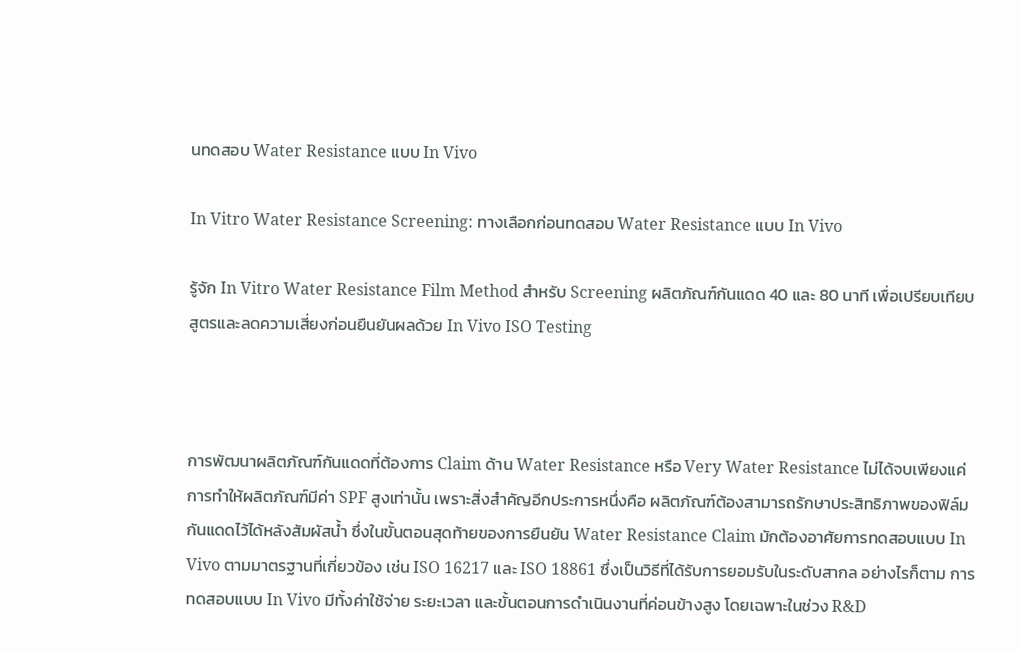นทดสอบ Water Resistance แบบ In Vivo

In Vitro Water Resistance Screening: ทางเลือกก่อนทดสอบ Water Resistance แบบ In Vivo

รู้จัก In Vitro Water Resistance Film Method สำหรับ Screening ผลิตภัณฑ์กันแดด 40 และ 80 นาที เพื่อเปรียบเทียบสูตรและลดความเสี่ยงก่อนยืนยันผลด้วย In Vivo ISO Testing



การพัฒนาผลิตภัณฑ์กันแดดที่ต้องการ Claim ด้าน Water Resistance หรือ Very Water Resistance ไม่ได้จบเพียงแค่การทำให้ผลิตภัณฑ์มีค่า SPF สูงเท่านั้น เพราะสิ่งสำคัญอีกประการหนึ่งคือ ผลิตภัณฑ์ต้องสามารถรักษาประสิทธิภาพของฟิล์มกันแดดไว้ได้หลังสัมผัสน้ำ ซึ่งในขั้นตอนสุดท้ายของการยืนยัน Water Resistance Claim มักต้องอาศัยการทดสอบแบบ In Vivo ตามมาตรฐานที่เกี่ยวข้อง เช่น ISO 16217 และ ISO 18861 ซึ่งเป็นวิธีที่ได้รับการยอมรับในระดับสากล อย่างไรก็ตาม การทดสอบแบบ In Vivo มีทั้งค่าใช้จ่าย ระยะเวลา และขั้นตอนการดำเนินงานที่ค่อนข้างสูง โดยเฉพาะในช่วง R&D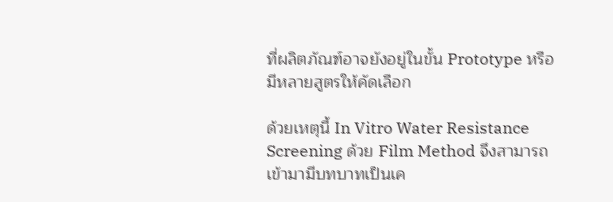ที่ผลิตภัณฑ์อาจยังอยู่ในขั้น Prototype หรือมีหลายสูตรให้คัดเลือก

ด้วยเหตุนี้ In Vitro Water Resistance Screening ด้วย Film Method จึงสามารถเข้ามามีบทบาทเป็นเค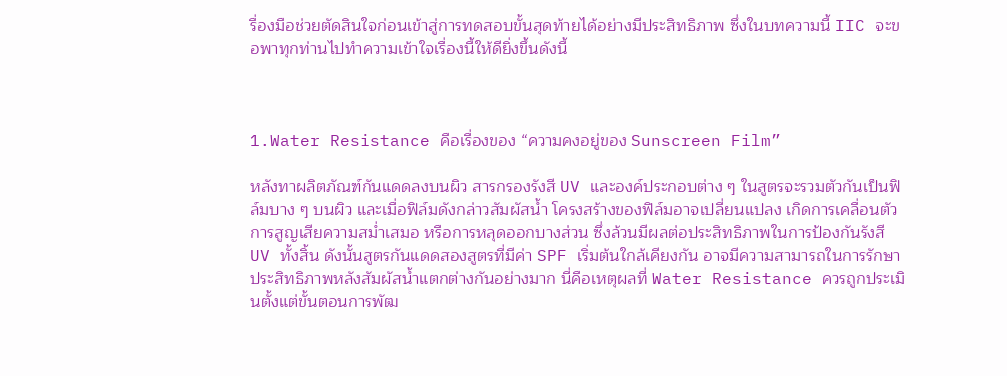รื่องมือช่วยตัดสินใจก่อนเข้าสู่การทดสอบขั้นสุดท้ายได้อย่างมีประสิทธิภาพ ซึ่งในบทความนี้ IIC จะขอพาทุกท่านไปทำความเข้าใจเรื่องนี้ให้ดียิ่งขึ้นดังนี้



1.Water Resistance คือเรื่องของ “ความคงอยู่ของ Sunscreen Film”

หลังทาผลิตภัณฑ์กันแดดลงบนผิว สารกรองรังสี UV และองค์ประกอบต่าง ๆ ในสูตรจะรวมตัวกันเป็นฟิล์มบาง ๆ บนผิว และเมื่อฟิล์มดังกล่าวสัมผัสน้ำ โครงสร้างของฟิล์มอาจเปลี่ยนแปลง เกิดการเคลื่อนตัว การสูญเสียความสม่ำเสมอ หรือการหลุดออกบางส่วน ซึ่งล้วนมีผลต่อประสิทธิภาพในการป้องกันรังสี UV ทั้งสิ้น ดังนั้นสูตรกันแดดสองสูตรที่มีค่า SPF เริ่มต้นใกล้เคียงกัน อาจมีความสามารถในการรักษาประสิทธิภาพหลังสัมผัสน้ำแตกต่างกันอย่างมาก นี่คือเหตุผลที่ Water Resistance ควรถูกประเมินตั้งแต่ขั้นตอนการพัฒ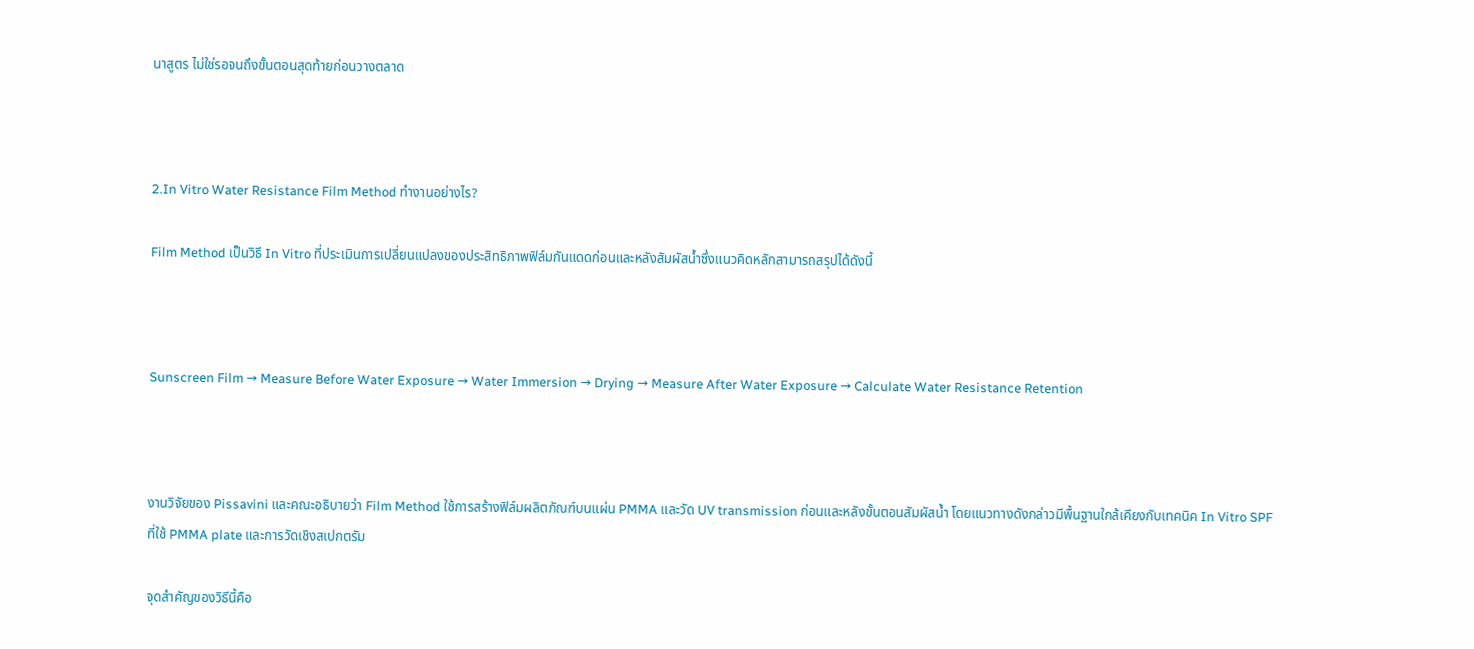นาสูตร ไม่ใช่รอจนถึงขั้นตอนสุดท้ายก่อนวางตลาด



2.In Vitro Water Resistance Film Method ทำงานอย่างไร?

Film Method เป็นวิธี In Vitro ที่ประเมินการเปลี่ยนแปลงของประสิทธิภาพฟิล์มกันแดดก่อนและหลังสัมผัสน้ำซึ่งแนวคิดหลักสามารถสรุปได้ดังนี้



Sunscreen Film → Measure Before Water Exposure → Water Immersion → Drying → Measure After Water Exposure → Calculate Water Resistance Retention



งานวิจัยของ Pissavini และคณะอธิบายว่า Film Method ใช้การสร้างฟิล์มผลิตภัณฑ์บนแผ่น PMMA และวัด UV transmission ก่อนและหลังขั้นตอนสัมผัสน้ำ โดยแนวทางดังกล่าวมีพื้นฐานใกล้เคียงกับเทคนิค In Vitro SPF ที่ใช้ PMMA plate และการวัดเชิงสเปกตรัม

จุดสำคัญของวิธีนี้คือ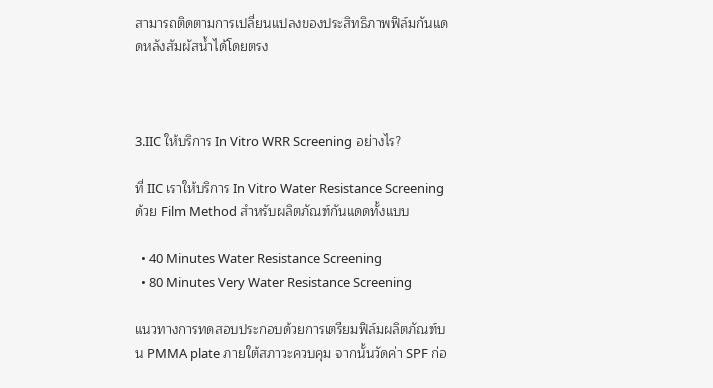สามารถติดตามการเปลี่ยนแปลงของประสิทธิภาพฟิล์มกันแดดหลังสัมผัสน้ำได้โดยตรง



3.IIC ให้บริการ In Vitro WRR Screening อย่างไร?

ที่ IIC เราให้บริการ In Vitro Water Resistance Screening ด้วย Film Method สำหรับผลิตภัณฑ์กันแดดทั้งแบบ

  • 40 Minutes Water Resistance Screening
  • 80 Minutes Very Water Resistance Screening

แนวทางการทดสอบประกอบด้วยการเตรียมฟิล์มผลิตภัณฑ์บน PMMA plate ภายใต้สภาวะควบคุม จากนั้นวัดค่า SPF ก่อ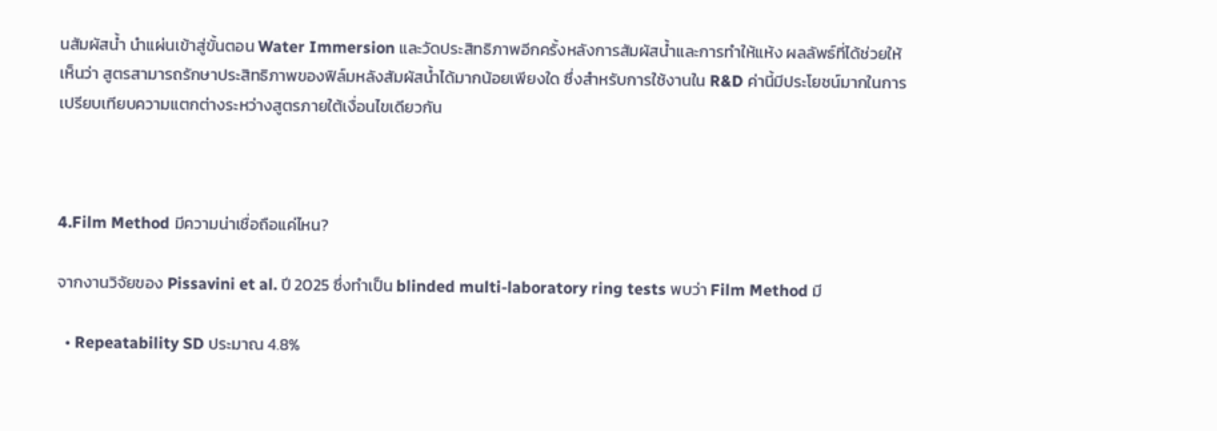นสัมผัสน้ำ นำแผ่นเข้าสู่ขั้นตอน Water Immersion และวัดประสิทธิภาพอีกครั้งหลังการสัมผัสน้ำและการทำให้แห้ง ผลลัพธ์ที่ได้ช่วยให้เห็นว่า สูตรสามารถรักษาประสิทธิภาพของฟิล์มหลังสัมผัสน้ำได้มากน้อยเพียงใด ซึ่งสำหรับการใช้งานใน R&D ค่านี้มีประโยชน์มากในการเปรียบเทียบความแตกต่างระหว่างสูตรภายใต้เงื่อนไขเดียวกัน



4.Film Method มีความน่าเชื่อถือแค่ไหน?

จากงานวิจัยของ Pissavini et al. ปี 2025 ซึ่งทำเป็น blinded multi-laboratory ring tests พบว่า Film Method มี

  • Repeatability SD ประมาณ 4.8%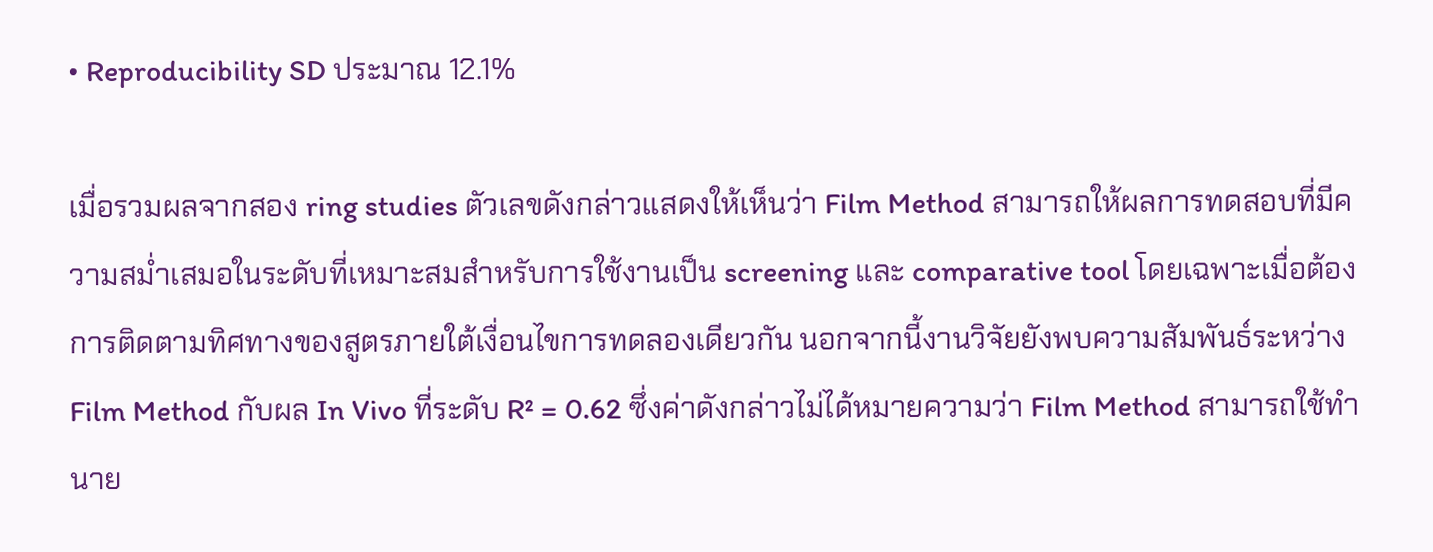• Reproducibility SD ประมาณ 12.1%

เมื่อรวมผลจากสอง ring studies ตัวเลขดังกล่าวแสดงให้เห็นว่า Film Method สามารถให้ผลการทดสอบที่มีความสม่ำเสมอในระดับที่เหมาะสมสำหรับการใช้งานเป็น screening และ comparative tool โดยเฉพาะเมื่อต้องการติดตามทิศทางของสูตรภายใต้เงื่อนไขการทดลองเดียวกัน นอกจากนี้งานวิจัยยังพบความสัมพันธ์ระหว่าง Film Method กับผล In Vivo ที่ระดับ R² = 0.62 ซึ่งค่าดังกล่าวไม่ได้หมายความว่า Film Method สามารถใช้ทำนาย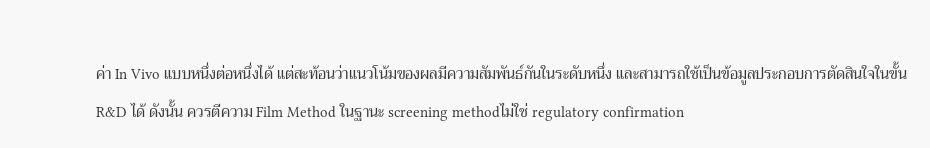ค่า In Vivo แบบหนึ่งต่อหนึ่งได้ แต่สะท้อนว่าแนวโน้มของผลมีความสัมพันธ์กันในระดับหนึ่ง และสามารถใช้เป็นข้อมูลประกอบการตัดสินใจในขั้น R&D ได้ ดังนั้น ควรตีความ Film Method ในฐานะ screening methodไม่ใช่ regulatory confirmation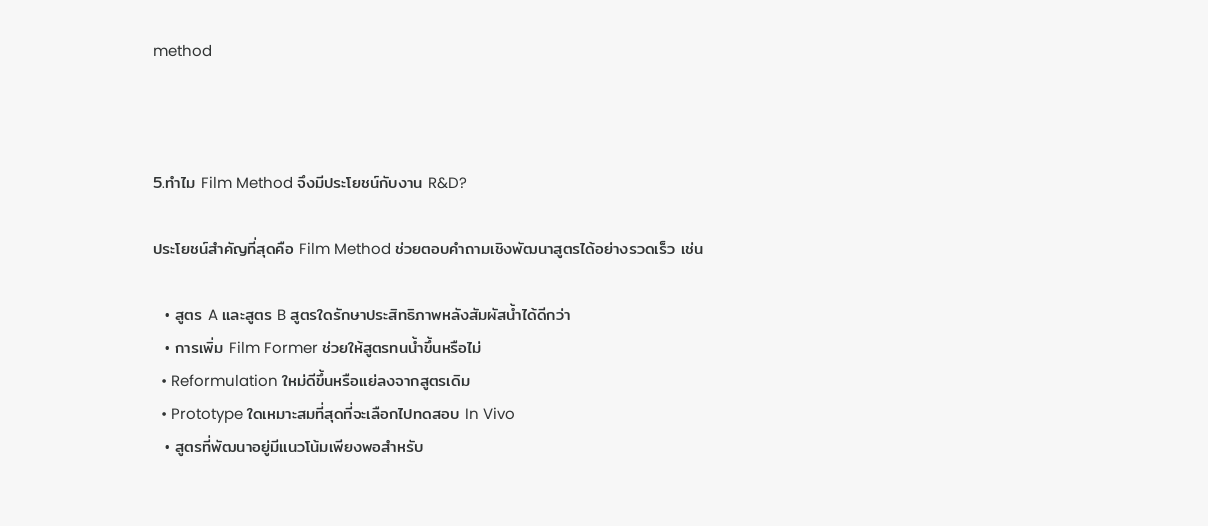method



5.ทำไม Film Method จึงมีประโยชน์กับงาน R&D?

ประโยชน์สำคัญที่สุดคือ Film Method ช่วยตอบคำถามเชิงพัฒนาสูตรได้อย่างรวดเร็ว เช่น

  • สูตร A และสูตร B สูตรใดรักษาประสิทธิภาพหลังสัมผัสน้ำได้ดีกว่า
  • การเพิ่ม Film Former ช่วยให้สูตรทนน้ำขึ้นหรือไม่
  • Reformulation ใหม่ดีขึ้นหรือแย่ลงจากสูตรเดิม
  • Prototype ใดเหมาะสมที่สุดที่จะเลือกไปทดสอบ In Vivo
  • สูตรที่พัฒนาอยู่มีแนวโน้มเพียงพอสำหรับ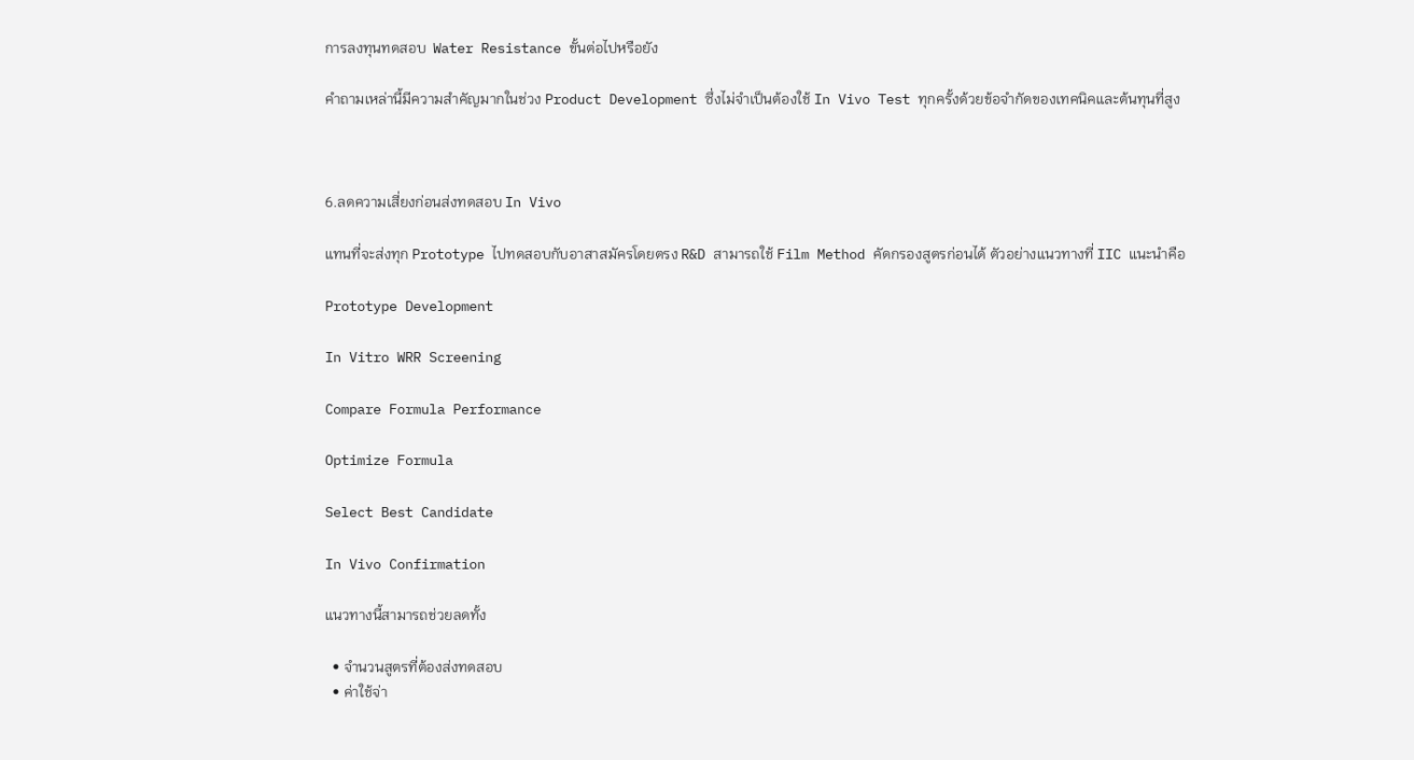การลงทุนทดสอบ  Water Resistance ขั้นต่อไปหรือยัง

คำถามเหล่านี้มีความสำคัญมากในช่วง Product Development ซึ่งไม่จำเป็นต้องใช้ In Vivo Test ทุกครั้งด้วยข้อจำกัดของเทคนิคและต้นทุนที่สูง



6.ลดความเสี่ยงก่อนส่งทดสอบ In Vivo

แทนที่จะส่งทุก Prototype ไปทดสอบกับอาสาสมัครโดยตรง R&D สามารถใช้ Film Method คัดกรองสูตรก่อนได้ ตัวอย่างแนวทางที่ IIC แนะนำคือ

Prototype Development

In Vitro WRR Screening

Compare Formula Performance

Optimize Formula

Select Best Candidate

In Vivo Confirmation

แนวทางนี้สามารถช่วยลดทั้ง

  • จำนวนสูตรที่ต้องส่งทดสอบ
  • ค่าใช้จ่า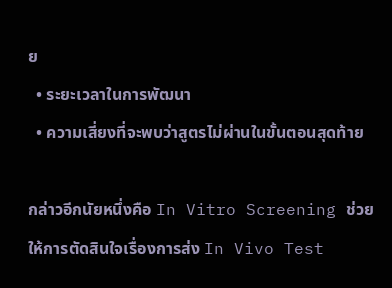ย
  • ระยะเวลาในการพัฒนา
  • ความเสี่ยงที่จะพบว่าสูตรไม่ผ่านในขั้นตอนสุดท้าย

กล่าวอีกนัยหนึ่งคือ In Vitro Screening ช่วยให้การตัดสินใจเรื่องการส่ง In Vivo Test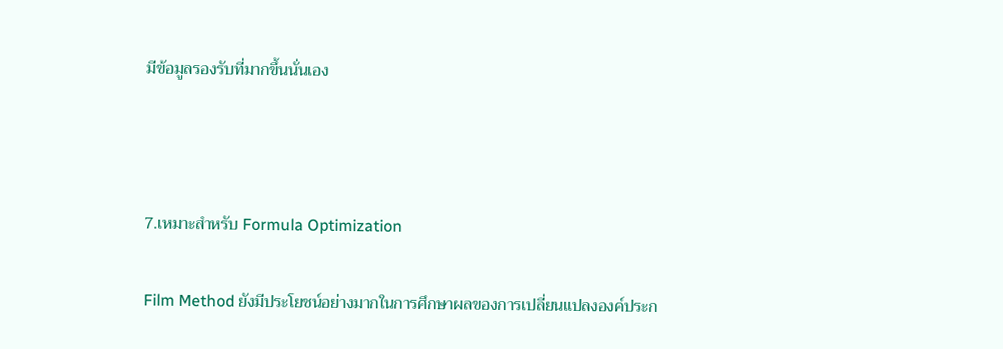มีข้อมูลรองรับที่มากขึ้นนั่นเอง



7.เหมาะสำหรับ Formula Optimization

Film Method ยังมีประโยชน์อย่างมากในการศึกษาผลของการเปลี่ยนแปลงองค์ประก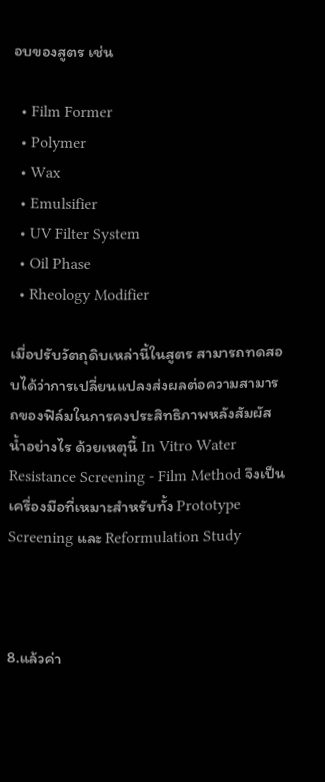อบของสูตร เช่น

  • Film Former
  • Polymer
  • Wax
  • Emulsifier
  • UV Filter System
  • Oil Phase
  • Rheology Modifier

เมื่อปรับวัตถุดิบเหล่านี้ในสูตร สามารถทดสอบได้ว่าการเปลี่ยนแปลงส่งผลต่อความสามารถของฟิล์มในการคงประสิทธิภาพหลังสัมผัสน้ำอย่างไร ด้วยเหตุนี้ In Vitro Water Resistance Screening - Film Method จึงเป็นเครื่องมือที่เหมาะสำหรับทั้ง Prototype Screening และ Reformulation Study



8.แล้วค่า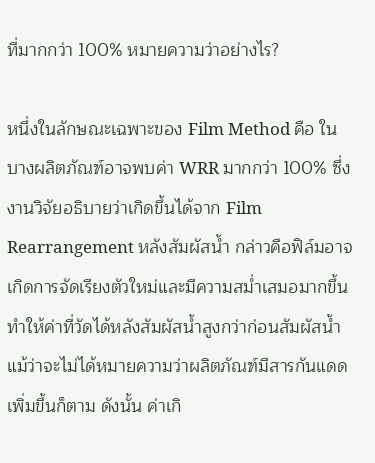ที่มากกว่า 100% หมายความว่าอย่างไร?

หนึ่งในลักษณะเฉพาะของ Film Method คือ ในบางผลิตภัณฑ์อาจพบค่า WRR มากกว่า 100% ซึ่งงานวิจัยอธิบายว่าเกิดขึ้นได้จาก Film Rearrangement หลังสัมผัสน้ำ กล่าวคือฟิล์มอาจเกิดการจัดเรียงตัวใหม่และมีความสม่ำเสมอมากขึ้น ทำให้ค่าที่วัดได้หลังสัมผัสน้ำสูงกว่าก่อนสัมผัสน้ำ แม้ว่าจะไม่ได้หมายความว่าผลิตภัณฑ์มีสารกันแดดเพิ่มขึ้นก็ตาม ดังนั้น ค่าเกิ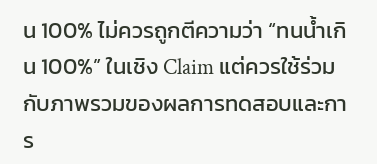น 100% ไม่ควรถูกตีความว่า “ทนน้ำเกิน 100%” ในเชิง Claim แต่ควรใช้ร่วมกับภาพรวมของผลการทดสอบและการ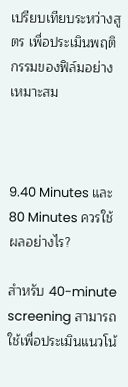เปรียบเทียบระหว่างสูตร เพื่อประเมินพฤติกรรมของฟิล์มอย่างเหมาะสม



9.40 Minutes และ 80 Minutes ควรใช้ผลอย่างไร?

สำหรับ 40-minute screening สามารถใช้เพื่อประเมินแนวโน้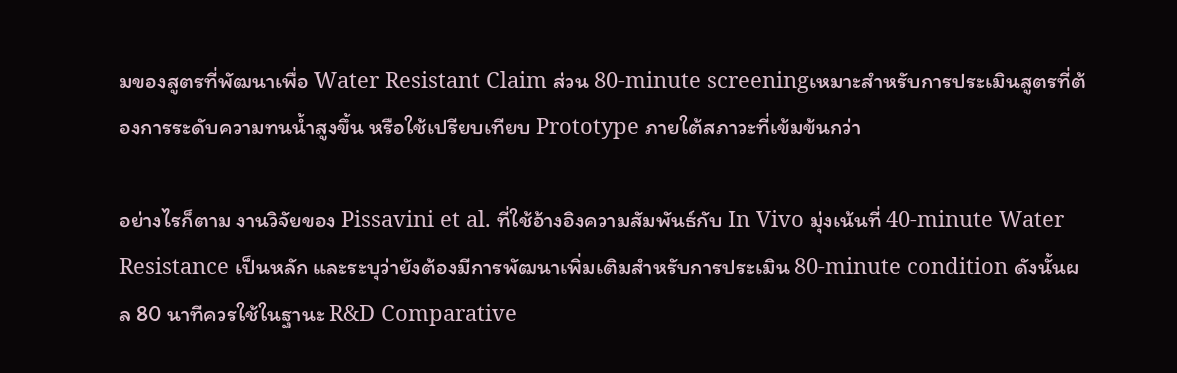มของสูตรที่พัฒนาเพื่อ Water Resistant Claim ส่วน 80-minute screeningเหมาะสำหรับการประเมินสูตรที่ต้องการระดับความทนน้ำสูงขึ้น หรือใช้เปรียบเทียบ Prototype ภายใต้สภาวะที่เข้มข้นกว่า

อย่างไรก็ตาม งานวิจัยของ Pissavini et al. ที่ใช้อ้างอิงความสัมพันธ์กับ In Vivo มุ่งเน้นที่ 40-minute Water Resistance เป็นหลัก และระบุว่ายังต้องมีการพัฒนาเพิ่มเติมสำหรับการประเมิน 80-minute condition ดังนั้นผล 80 นาทีควรใช้ในฐานะ R&D Comparative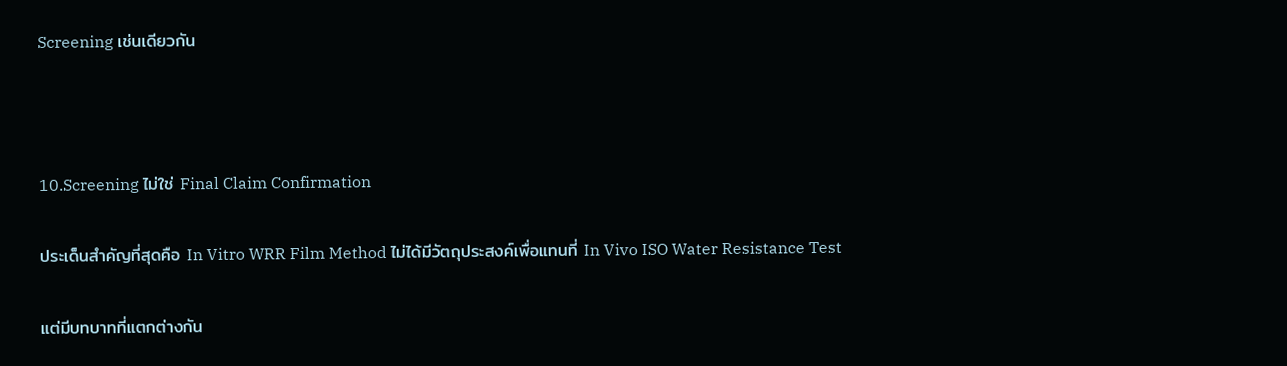Screening เช่นเดียวกัน



10.Screening ไม่ใช่ Final Claim Confirmation

ประเด็นสำคัญที่สุดคือ In Vitro WRR Film Method ไม่ได้มีวัตถุประสงค์เพื่อแทนที่ In Vivo ISO Water Resistance Test

แต่มีบทบาทที่แตกต่างกัน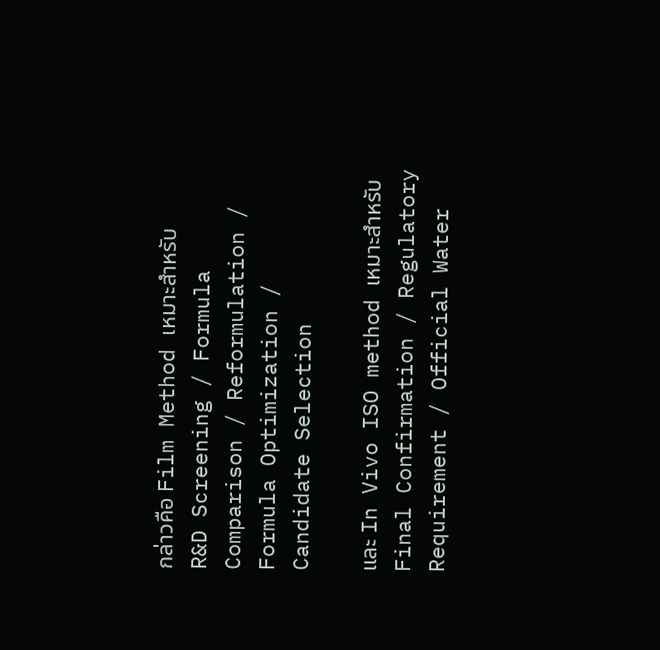กล่าวคือ Film Method เหมาะสำหรับ
R&D Screening / Formula Comparison / Reformulation / Formula Optimization / Candidate Selection

และ In Vivo ISO method เหมาะสำหรับ
Final Confirmation / Regulatory Requirement / Official Water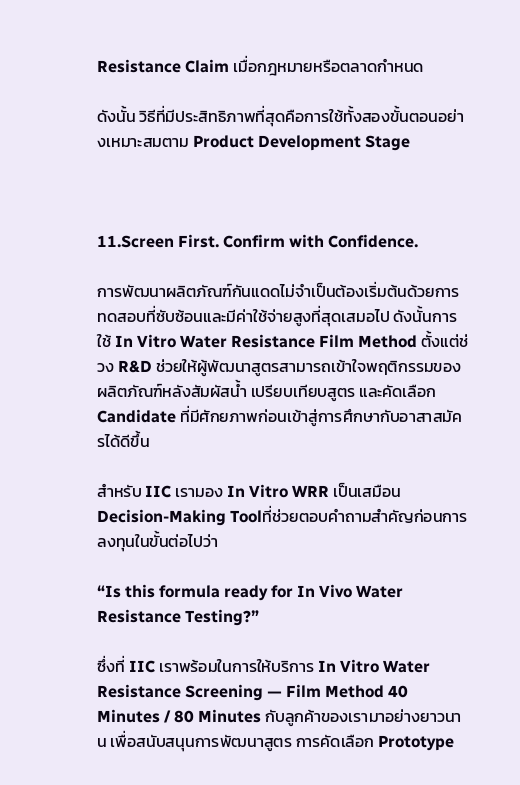Resistance Claim เมื่อกฎหมายหรือตลาดกำหนด

ดังนั้น วิธีที่มีประสิทธิภาพที่สุดคือการใช้ทั้งสองขั้นตอนอย่างเหมาะสมตาม Product Development Stage



11.Screen First. Confirm with Confidence.

การพัฒนาผลิตภัณฑ์กันแดดไม่จำเป็นต้องเริ่มต้นด้วยการทดสอบที่ซับซ้อนและมีค่าใช้จ่ายสูงที่สุดเสมอไป ดังนั้นการใช้ In Vitro Water Resistance Film Method ตั้งแต่ช่วง R&D ช่วยให้ผู้พัฒนาสูตรสามารถเข้าใจพฤติกรรมของผลิตภัณฑ์หลังสัมผัสน้ำ เปรียบเทียบสูตร และคัดเลือก Candidate ที่มีศักยภาพก่อนเข้าสู่การศึกษากับอาสาสมัครได้ดีขึ้น

สำหรับ IIC เรามอง In Vitro WRR เป็นเสมือน Decision-Making Toolที่ช่วยตอบคำถามสำคัญก่อนการลงทุนในขั้นต่อไปว่า

“Is this formula ready for In Vivo Water Resistance Testing?”

ซึ่งที่ IIC เราพร้อมในการให้บริการ In Vitro Water Resistance Screening — Film Method 40 Minutes / 80 Minutes กับลูกค้าของเรามาอย่างยาวนาน เพื่อสนับสนุนการพัฒนาสูตร การคัดเลือก Prototype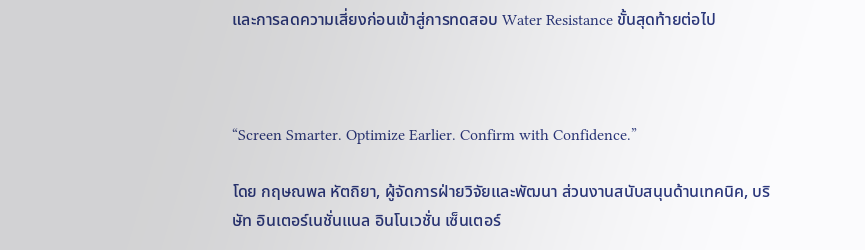และการลดความเสี่ยงก่อนเข้าสู่การทดสอบ Water Resistance ขั้นสุดท้ายต่อไป



“Screen Smarter. Optimize Earlier. Confirm with Confidence.”

โดย กฤษณพล หัตถิยา, ผู้จัดการฝ่ายวิจัยและพัฒนา ส่วนงานสนับสนุนด้านเทคนิค, บริษัท อินเตอร์เนชั่นแนล อินโนเวชั่น เซ็นเตอร์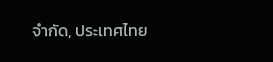จำกัด, ประเทศไทย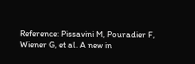Reference: Pissavini M, Pouradier F, Wiener G, et al. A new in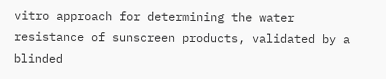vitro approach for determining the water resistance of sunscreen products, validated by a blinded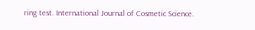ring test. International Journal of Cosmetic Science.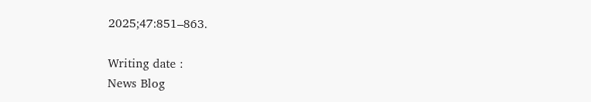2025;47:851–863.

Writing date :
News Blog